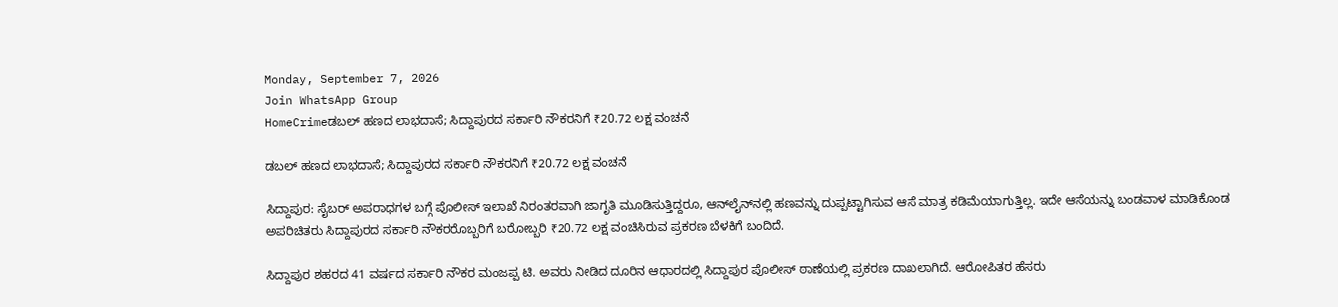Monday, September 7, 2026
Join WhatsApp Group
HomeCrimeಡಬಲ್ ಹಣದ ಲಾಭದಾಸೆ; ಸಿದ್ದಾಪುರದ ಸರ್ಕಾರಿ ನೌಕರನಿಗೆ ₹20.72 ಲಕ್ಷ ವಂಚನೆ

ಡಬಲ್ ಹಣದ ಲಾಭದಾಸೆ; ಸಿದ್ದಾಪುರದ ಸರ್ಕಾರಿ ನೌಕರನಿಗೆ ₹20.72 ಲಕ್ಷ ವಂಚನೆ

ಸಿದ್ದಾಪುರ: ಸೈಬರ್‌ ಅಪರಾಧಗಳ ಬಗ್ಗೆ ಪೊಲೀಸ್ ಇಲಾಖೆ ನಿರಂತರವಾಗಿ ಜಾಗೃತಿ ಮೂಡಿಸುತ್ತಿದ್ದರೂ, ಆನ್‌ಲೈನ್‌ನಲ್ಲಿ ಹಣವನ್ನು ದುಪ್ಪಟ್ಟಾಗಿಸುವ ಆಸೆ ಮಾತ್ರ ಕಡಿಮೆಯಾಗುತ್ತಿಲ್ಲ. ಇದೇ ಆಸೆಯನ್ನು ಬಂಡವಾಳ ಮಾಡಿಕೊಂಡ ಅಪರಿಚಿತರು ಸಿದ್ದಾಪುರದ ಸರ್ಕಾರಿ ನೌಕರರೊಬ್ಬರಿಗೆ ಬರೋಬ್ಬರಿ ₹20.72 ಲಕ್ಷ ವಂಚಿಸಿರುವ ಪ್ರಕರಣ ಬೆಳಕಿಗೆ ಬಂದಿದೆ.

ಸಿದ್ದಾಪುರ ಶಹರದ 41 ವರ್ಷದ ಸರ್ಕಾರಿ ನೌಕರ ಮಂಜಪ್ಪ ಟಿ. ಅವರು ನೀಡಿದ ದೂರಿನ ಆಧಾರದಲ್ಲಿ ಸಿದ್ದಾಪುರ ಪೊಲೀಸ್ ಠಾಣೆಯಲ್ಲಿ ಪ್ರಕರಣ ದಾಖಲಾಗಿದೆ. ಆರೋಪಿತರ ಹೆಸರು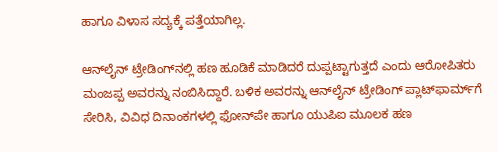ಹಾಗೂ ವಿಳಾಸ ಸದ್ಯಕ್ಕೆ ಪತ್ತೆಯಾಗಿಲ್ಲ.

ಆನ್‌ಲೈನ್ ಟ್ರೇಡಿಂಗ್‌ನಲ್ಲಿ ಹಣ ಹೂಡಿಕೆ ಮಾಡಿದರೆ ದುಪ್ಪಟ್ಟಾಗುತ್ತದೆ ಎಂದು ಆರೋಪಿತರು ಮಂಜಪ್ಪ ಅವರನ್ನು ನಂಬಿಸಿದ್ದಾರೆ. ಬಳಿಕ ಅವರನ್ನು ಆನ್‌ಲೈನ್ ಟ್ರೇಡಿಂಗ್‌ ಪ್ಲಾಟ್‌ಫಾರ್ಮ್‌ಗೆ ಸೇರಿಸಿ, ವಿವಿಧ ದಿನಾಂಕಗಳಲ್ಲಿ ಫೋನ್‌ಪೇ ಹಾಗೂ ಯುಪಿಐ ಮೂಲಕ ಹಣ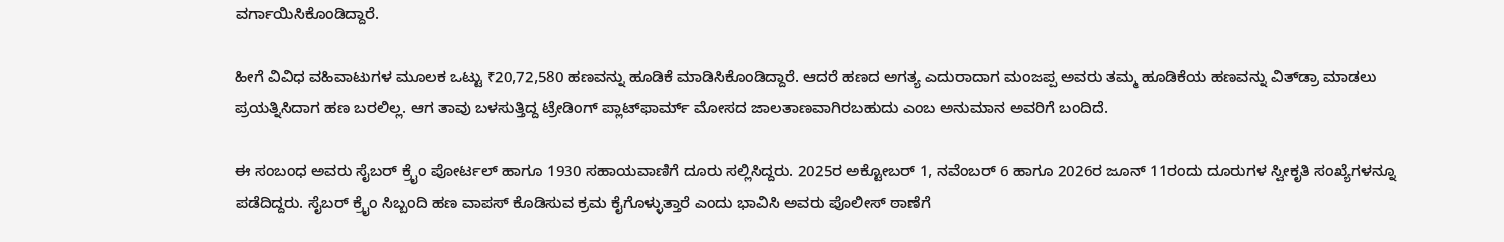ವರ್ಗಾಯಿಸಿಕೊಂಡಿದ್ದಾರೆ.

ಹೀಗೆ ವಿವಿಧ ವಹಿವಾಟುಗಳ ಮೂಲಕ ಒಟ್ಟು ₹20,72,580 ಹಣವನ್ನು ಹೂಡಿಕೆ ಮಾಡಿಸಿಕೊಂಡಿದ್ದಾರೆ. ಆದರೆ ಹಣದ ಅಗತ್ಯ ಎದುರಾದಾಗ ಮಂಜಪ್ಪ ಅವರು ತಮ್ಮ ಹೂಡಿಕೆಯ ಹಣವನ್ನು ವಿತ್‌ಡ್ರಾ ಮಾಡಲು ಪ್ರಯತ್ನಿಸಿದಾಗ ಹಣ ಬರಲಿಲ್ಲ. ಆಗ ತಾವು ಬಳಸುತ್ತಿದ್ದ ಟ್ರೇಡಿಂಗ್‌ ಪ್ಲಾಟ್‌ಫಾರ್ಮ್‌ ಮೋಸದ ಜಾಲತಾಣವಾಗಿರಬಹುದು ಎಂಬ ಅನುಮಾನ ಅವರಿಗೆ ಬಂದಿದೆ.

ಈ ಸಂಬಂಧ ಅವರು ಸೈಬರ್ ಕ್ರೈಂ ಪೋರ್ಟಲ್ ಹಾಗೂ 1930 ಸಹಾಯವಾಣಿಗೆ ದೂರು ಸಲ್ಲಿಸಿದ್ದರು. 2025ರ ಅಕ್ಟೋಬರ್ 1, ನವೆಂಬರ್ 6 ಹಾಗೂ 2026ರ ಜೂನ್ 11ರಂದು ದೂರುಗಳ ಸ್ವೀಕೃತಿ ಸಂಖ್ಯೆಗಳನ್ನೂ ಪಡೆದಿದ್ದರು. ಸೈಬರ್ ಕ್ರೈಂ ಸಿಬ್ಬಂದಿ ಹಣ ವಾಪಸ್ ಕೊಡಿಸುವ ಕ್ರಮ ಕೈಗೊಳ್ಳುತ್ತಾರೆ ಎಂದು ಭಾವಿಸಿ ಅವರು ಪೊಲೀಸ್ ಠಾಣೆಗೆ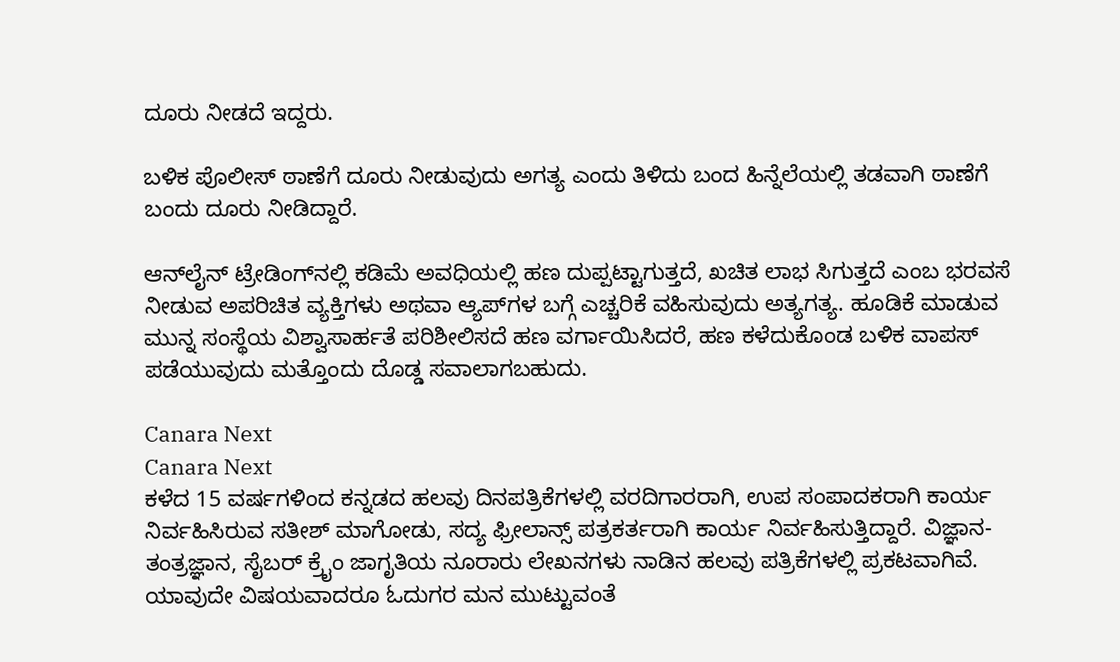ದೂರು ನೀಡದೆ ಇದ್ದರು.

ಬಳಿಕ ಪೊಲೀಸ್ ಠಾಣೆಗೆ ದೂರು ನೀಡುವುದು ಅಗತ್ಯ ಎಂದು ತಿಳಿದು ಬಂದ ಹಿನ್ನೆಲೆಯಲ್ಲಿ ತಡವಾಗಿ ಠಾಣೆಗೆ ಬಂದು ದೂರು ನೀಡಿದ್ದಾರೆ.

ಆನ್‌ಲೈನ್ ಟ್ರೇಡಿಂಗ್‌ನಲ್ಲಿ ಕಡಿಮೆ ಅವಧಿಯಲ್ಲಿ ಹಣ ದುಪ್ಪಟ್ಟಾಗುತ್ತದೆ, ಖಚಿತ ಲಾಭ ಸಿಗುತ್ತದೆ ಎಂಬ ಭರವಸೆ ನೀಡುವ ಅಪರಿಚಿತ ವ್ಯಕ್ತಿಗಳು ಅಥವಾ ಆ್ಯಪ್‌ಗಳ ಬಗ್ಗೆ ಎಚ್ಚರಿಕೆ ವಹಿಸುವುದು ಅತ್ಯಗತ್ಯ. ಹೂಡಿಕೆ ಮಾಡುವ ಮುನ್ನ ಸಂಸ್ಥೆಯ ವಿಶ್ವಾಸಾರ್ಹತೆ ಪರಿಶೀಲಿಸದೆ ಹಣ ವರ್ಗಾಯಿಸಿದರೆ, ಹಣ ಕಳೆದುಕೊಂಡ ಬಳಿಕ ವಾಪಸ್ ಪಡೆಯುವುದು ಮತ್ತೊಂದು ದೊಡ್ಡ ಸವಾಲಾಗಬಹುದು.

Canara Next
Canara Next
ಕಳೆದ 15 ವರ್ಷಗಳಿಂದ ಕನ್ನಡದ ಹಲವು ದಿನಪತ್ರಿಕೆಗಳಲ್ಲಿ ವರದಿಗಾರರಾಗಿ, ಉಪ ಸಂಪಾದಕರಾಗಿ ಕಾರ್ಯ ನಿರ್ವಹಿಸಿರುವ ಸತೀಶ್‌ ಮಾಗೋಡು, ಸದ್ಯ ಫ್ರೀಲಾನ್ಸ್‌ ಪತ್ರಕರ್ತರಾಗಿ ಕಾರ್ಯ ನಿರ್ವಹಿಸುತ್ತಿದ್ದಾರೆ. ವಿಜ್ಞಾನ-ತಂತ್ರಜ್ಞಾನ, ಸೈಬರ್‌ ಕ್ರೈಂ ಜಾಗೃತಿಯ ನೂರಾರು ಲೇಖನಗಳು ನಾಡಿನ ಹಲವು ಪತ್ರಿಕೆಗಳಲ್ಲಿ ಪ್ರಕಟವಾಗಿವೆ. ಯಾವುದೇ ವಿಷಯವಾದರೂ ಓದುಗರ ಮನ ಮುಟ್ಟುವಂತೆ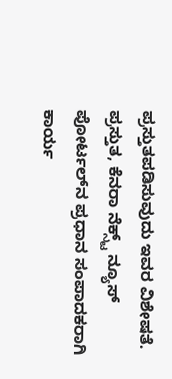ಪ್ರಸ್ತುತಪಡಿಸುವುದು ಇವರ ವಿಶೇಷತೆ. ಪ್ರಸ್ತುತ, ಕೆನರಾ ನೆಕ್ಸ್ಟ್‌ ನ್ಯೂಸ್‌ ಪೋರ್ಟಲ್‌ನ ಪ್ರಧಾನ ಸಂಪಾದಕರಾಗಿ ಕಾರ್ಯ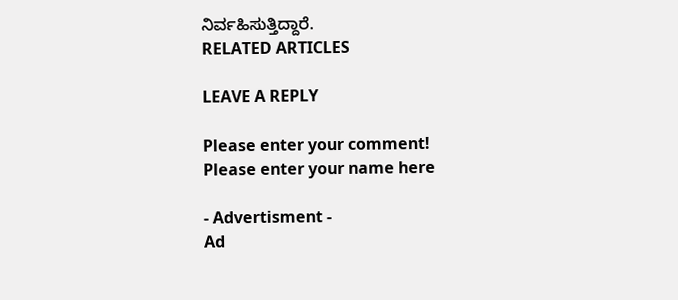ನಿರ್ವಹಿಸುತ್ತಿದ್ದಾರೆ.
RELATED ARTICLES

LEAVE A REPLY

Please enter your comment!
Please enter your name here

- Advertisment -
Ad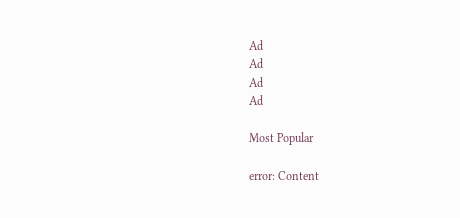Ad
Ad
Ad
Ad

Most Popular

error: Content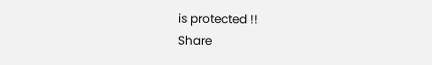is protected !!
Share